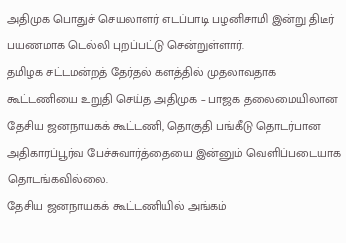அதிமுக பொதுச் செயலாளர் எடப்பாடி பழனிசாமி இன்று திடீர் பயணமாக டெல்லி புறப்பட்டு சென்றுள்ளார்.
தமிழக சட்டமன்றத் தேர்தல் களத்தில் முதலாவதாக கூட்டணியை உறுதி செய்த அதிமுக – பாஜக தலைமையிலான தேசிய ஜனநாயகக் கூட்டணி, தொகுதி பங்கீடு தொடர்பான அதிகாரப்பூர்வ பேச்சுவார்த்தையை இன்னும் வெளிப்படையாக தொடங்கவில்லை.
தேசிய ஜனநாயகக் கூட்டணியில் அங்கம்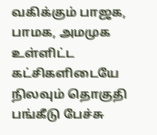வகிக்கும் பாஜக, பாமக, அமமுக உள்ளிட்ட கட்சிகளிடையே நிலவும் தொகுதி பங்கீடு பேச்சு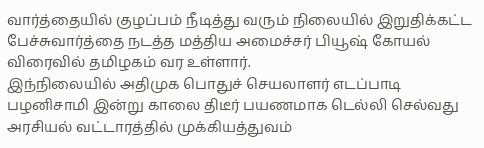வார்த்தையில் குழப்பம் நீடித்து வரும் நிலையில் இறுதிக்கட்ட பேச்சுவார்த்தை நடத்த மத்திய அமைச்சர் பியூஷ் கோயல் விரைவில் தமிழகம் வர உள்ளார்.
இந்நிலையில் அதிமுக பொதுச் செயலாளர் எடப்பாடி பழனிசாமி இன்று காலை திடீர் பயணமாக டெல்லி செல்வது அரசியல் வட்டாரத்தில் முக்கியத்துவம்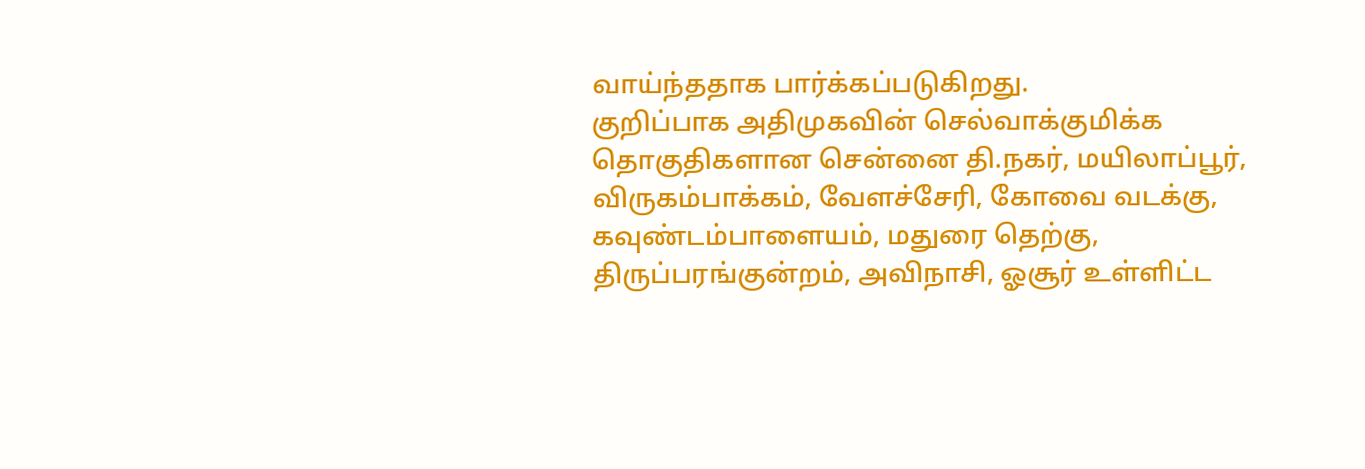வாய்ந்ததாக பார்க்கப்படுகிறது.
குறிப்பாக அதிமுகவின் செல்வாக்குமிக்க தொகுதிகளான சென்னை தி.நகர், மயிலாப்பூர், விருகம்பாக்கம், வேளச்சேரி, கோவை வடக்கு, கவுண்டம்பாளையம், மதுரை தெற்கு, திருப்பரங்குன்றம், அவிநாசி, ஓசூர் உள்ளிட்ட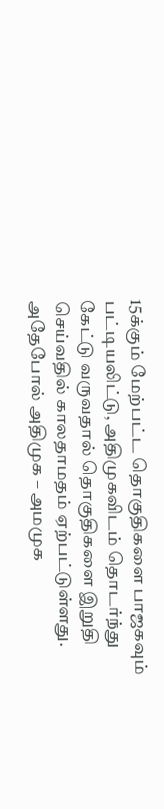15க்கும் மேற்பட்ட தொகுதிகளை பாஜகவும் பட்டியலிட்டு, அதிமுகவிடம் தொடர்ந்து கேட்டு வருவதால் தொகுதிகளை இறுதி செய்வதில் காலதாமதம் ஏற்பட்டுள்ளது.
அதேபோல் அதிமுக – அமமுக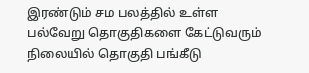இரண்டும் சம பலத்தில் உள்ள பல்வேறு தொகுதிகளை கேட்டுவரும் நிலையில் தொகுதி பங்கீடு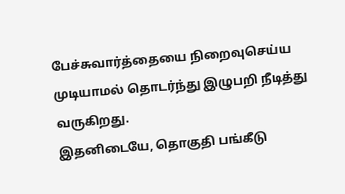பேச்சுவார்த்தையை நிறைவுசெய்ய முடியாமல் தொடர்ந்து இழுபறி நீடித்து வருகிறது.
இதனிடையே, தொகுதி பங்கீடு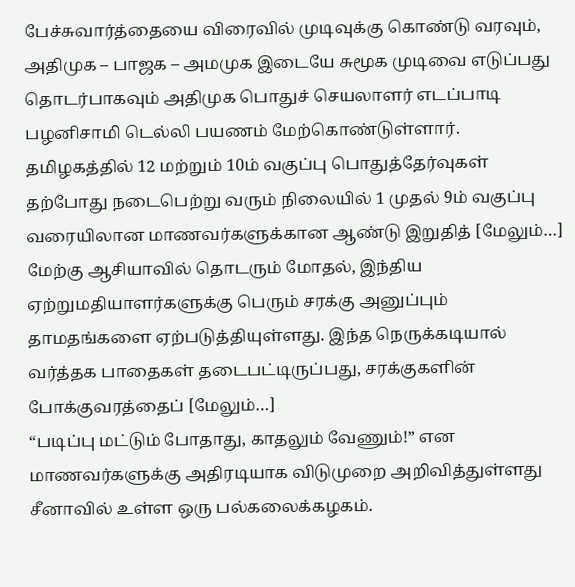பேச்சுவார்த்தையை விரைவில் முடிவுக்கு கொண்டு வரவும், அதிமுக – பாஜக – அமமுக இடையே சுமூக முடிவை எடுப்பது தொடர்பாகவும் அதிமுக பொதுச் செயலாளர் எடப்பாடி பழனிசாமி டெல்லி பயணம் மேற்கொண்டுள்ளார்.
தமிழகத்தில் 12 மற்றும் 10ம் வகுப்பு பொதுத்தேர்வுகள் தற்போது நடைபெற்று வரும் நிலையில் 1 முதல் 9ம் வகுப்பு வரையிலான மாணவர்களுக்கான ஆண்டு இறுதித் [மேலும்…]
மேற்கு ஆசியாவில் தொடரும் மோதல், இந்திய ஏற்றுமதியாளர்களுக்கு பெரும் சரக்கு அனுப்பும் தாமதங்களை ஏற்படுத்தியுள்ளது. இந்த நெருக்கடியால் வர்த்தக பாதைகள் தடைபட்டிருப்பது, சரக்குகளின் போக்குவரத்தைப் [மேலும்…]
“படிப்பு மட்டும் போதாது, காதலும் வேணும்!” என மாணவர்களுக்கு அதிரடியாக விடுமுறை அறிவித்துள்ளது சீனாவில் உள்ள ஒரு பல்கலைக்கழகம்.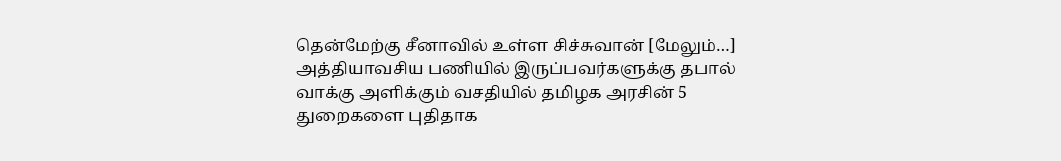தென்மேற்கு சீனாவில் உள்ள சிச்சுவான் [மேலும்…]
அத்தியாவசிய பணியில் இருப்பவர்களுக்கு தபால் வாக்கு அளிக்கும் வசதியில் தமிழக அரசின் 5 துறைகளை புதிதாக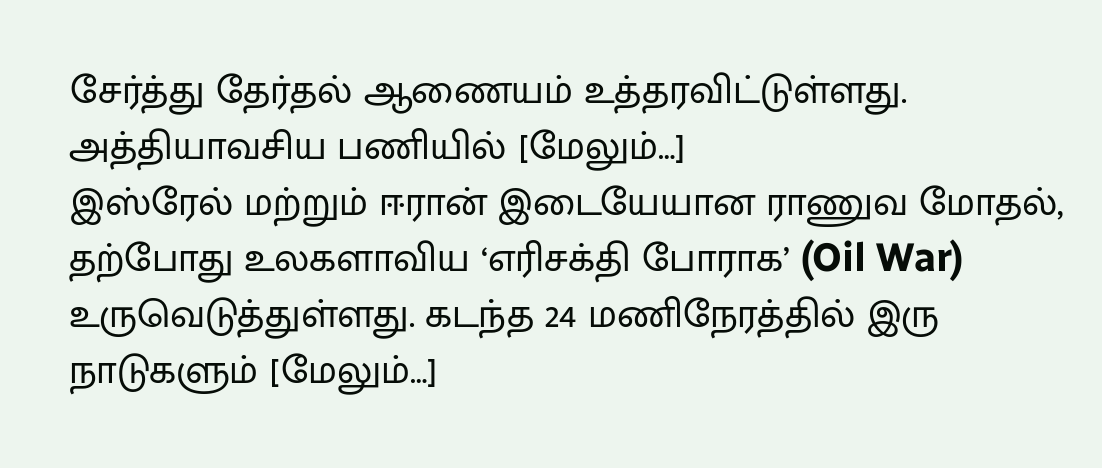சேர்த்து தேர்தல் ஆணையம் உத்தரவிட்டுள்ளது. அத்தியாவசிய பணியில் [மேலும்…]
இஸ்ரேல் மற்றும் ஈரான் இடையேயான ராணுவ மோதல், தற்போது உலகளாவிய ‘எரிசக்தி போராக’ (Oil War) உருவெடுத்துள்ளது. கடந்த 24 மணிநேரத்தில் இரு நாடுகளும் [மேலும்…]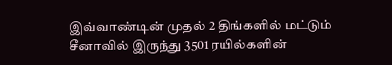இவ்வாண்டின் முதல் 2 திங்களில் மட்டும் சீனாவில் இருந்து 3501 ரயில்களின்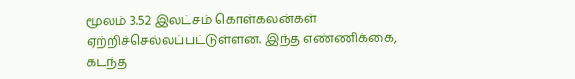மூலம் 3.52 இலட்சம் கொள்கலன்கள் ஏற்றிச்செல்லப்பட்டுள்ளன. இந்த எண்ணிக்கை, கடந்த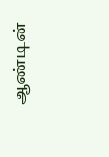ஆண்டின்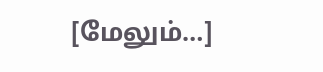[மேலும்…]